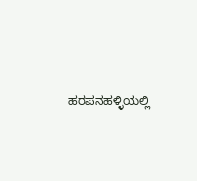ಹರಪನಹಳ್ಳಿಯಲ್ಲಿ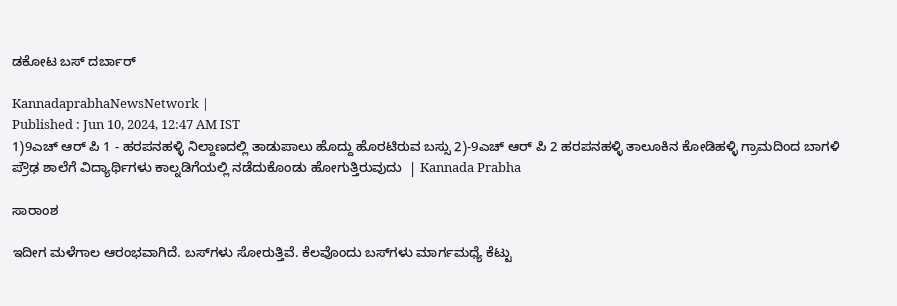ಡಕೋಟ ಬಸ್‌ ದರ್ಬಾರ್‌

KannadaprabhaNewsNetwork |
Published : Jun 10, 2024, 12:47 AM IST
1)9ಎಚ್‌ ಆರ್‌ ಪಿ 1 - ಹರಪನಹಳ್ಳಿ ನಿಲ್ದಾಣದಲ್ಲಿ ತಾಡುಪಾಲು ಹೊದ್ದು ಹೊರಟಿರುವ ಬಸ್ಸು 2)-9ಎಚ್‌ ಆರ್ ಪಿ 2 ಹರಪನಹಳ್ಳಿ ತಾಲೂಕಿನ ಕೋಡಿಹಳ್ಳಿ ಗ್ರಾಮದಿಂದ ಬಾಗಳಿ ಪ್ರೌಢ ಶಾಲೆಗೆ ವಿದ್ಯಾರ್ಥಿಗಳು ಕಾಲ್ನಡಿಗೆಯಲ್ಲಿ ನಡೆದುಕೊಂಡು ಹೋಗುತ್ತಿರುವುದು  | Kannada Prabha

ಸಾರಾಂಶ

ಇದೀಗ ಮಳೆಗಾಲ ಆರಂಭವಾಗಿದೆ. ಬಸ್‌ಗಳು ಸೋರುತ್ತಿವೆ. ಕೆಲವೊಂದು ಬಸ್‌ಗಳು ಮಾರ್ಗಮಧ್ಯೆ ಕೆಟ್ಟು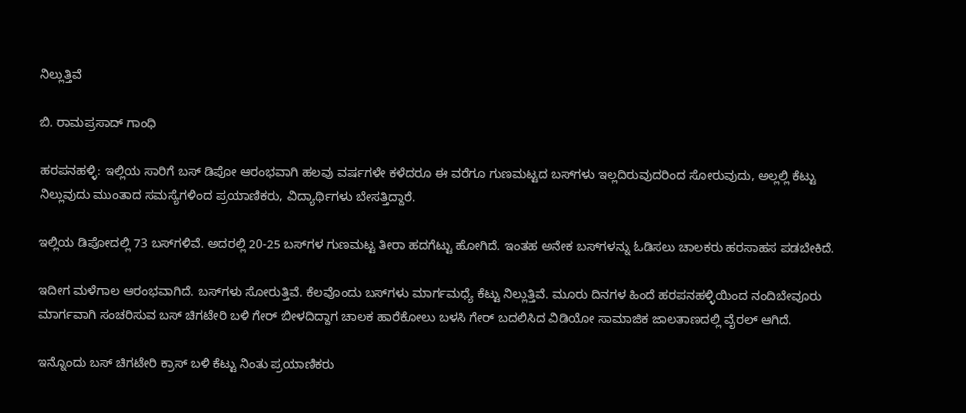ನಿಲ್ಲುತ್ತಿವೆ

ಬಿ. ರಾಮಪ್ರಸಾದ್‌ ಗಾಂಧಿ

ಹರಪನಹಳ್ಳಿ: ಇಲ್ಲಿಯ ಸಾರಿಗೆ ಬಸ್‌ ಡಿಪೋ ಆರಂಭವಾಗಿ ಹಲವು ವರ್ಷಗಳೇ ಕಳೆದರೂ ಈ ವರೆಗೂ ಗುಣಮಟ್ಟದ ಬಸ್‌ಗಳು ಇಲ್ಲದಿರುವುದರಿಂದ ಸೋರುವುದು, ಅಲ್ಲಲ್ಲಿ ಕೆಟ್ಟು ನಿಲ್ಲುವುದು ಮುಂತಾದ ಸಮಸ್ಯೆಗಳಿಂದ ಪ್ರಯಾಣಿಕರು, ವಿದ್ಯಾರ್ಥಿಗಳು ಬೇಸತ್ತಿದ್ದಾರೆ.

ಇಲ್ಲಿಯ ಡಿಪೋದಲ್ಲಿ 73 ಬಸ್‌ಗಳಿವೆ. ಅದರಲ್ಲಿ 20-25 ಬಸ್‌ಗಳ ಗುಣಮಟ್ಟ ತೀರಾ ಹದಗೆಟ್ಟು ಹೋಗಿದೆ. ಇಂತಹ ಅನೇಕ ಬಸ್‌ಗಳನ್ನು ಓಡಿಸಲು ಚಾಲಕರು ಹರಸಾಹಸ ಪಡಬೇಕಿದೆ.

ಇದೀಗ ಮಳೆಗಾಲ ಆರಂಭವಾಗಿದೆ. ಬಸ್‌ಗಳು ಸೋರುತ್ತಿವೆ. ಕೆಲವೊಂದು ಬಸ್‌ಗಳು ಮಾರ್ಗಮಧ್ಯೆ ಕೆಟ್ಟು ನಿಲ್ಲುತ್ತಿವೆ. ಮೂರು ದಿನಗಳ ಹಿಂದೆ ಹರಪನಹಳ್ಳಿಯಿಂದ ನಂದಿಬೇವೂರು ಮಾರ್ಗವಾಗಿ ಸಂಚರಿಸುವ ಬಸ್‌ ಚಿಗಟೇರಿ ಬಳಿ ಗೇರ್‌ ಬೀಳದಿದ್ದಾಗ ಚಾಲಕ ಹಾರೆಕೋಲು ಬಳಸಿ ಗೇರ್‌ ಬದಲಿಸಿದ ವಿಡಿಯೋ ಸಾಮಾಜಿಕ ಜಾಲತಾಣದಲ್ಲಿ ವೈರಲ್‌ ಆಗಿದೆ.

ಇನ್ನೊಂದು ಬಸ್‌ ಚಿಗಟೇರಿ ಕ್ರಾಸ್‌ ಬಳಿ ಕೆಟ್ಟು ನಿಂತು ಪ್ರಯಾಣಿಕರು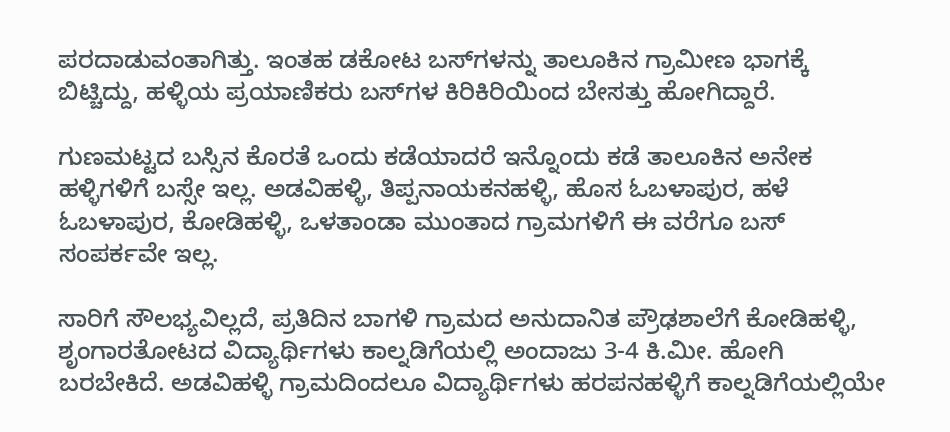ಪರದಾಡುವಂತಾಗಿತ್ತು. ಇಂತಹ ಡಕೋಟ ಬಸ್‌ಗಳನ್ನು ತಾಲೂಕಿನ ಗ್ರಾಮೀಣ ಭಾಗಕ್ಕೆ ಬಿಟ್ಚಿದ್ದು, ಹಳ್ಳಿಯ ಪ್ರಯಾಣಿಕರು ಬಸ್‌ಗಳ ಕಿರಿಕಿರಿಯಿಂದ ಬೇಸತ್ತು ಹೋಗಿದ್ದಾರೆ.

ಗುಣಮಟ್ಟದ ಬಸ್ಸಿನ ಕೊರತೆ ಒಂದು ಕಡೆಯಾದರೆ ಇನ್ನೊಂದು ಕಡೆ ತಾಲೂಕಿನ ಅನೇಕ ಹಳ್ಳ‍ಿಗಳಿಗೆ ಬಸ್ಸೇ ಇಲ್ಲ. ಅಡವಿಹಳ್ಳಿ, ತಿಪ್ಪನಾಯಕನಹಳ್ಳಿ, ಹೊಸ ಓಬಳಾಪುರ, ಹಳೆ ಓಬಳಾಪುರ, ಕೋಡಿಹಳ್ಳಿ, ಒಳತಾಂಡಾ ಮುಂತಾದ ಗ್ರಾಮಗಳಿಗೆ ಈ ವರೆಗೂ ಬಸ್‌ ಸಂಪರ್ಕವೇ ಇಲ್ಲ.

ಸಾರಿಗೆ ಸೌಲಭ್ಯವಿಲ್ಲದೆ, ಪ್ರತಿದಿನ ಬಾಗಳಿ ಗ್ರಾಮದ ಅನುದಾನಿತ ಪ್ರೌಢಶಾಲೆಗೆ ಕೋಡಿಹಳ್ಳಿ, ಶೃಂಗಾರತೋಟದ ವಿದ್ಯಾರ್ಥಿಗಳು ಕಾಲ್ನಡಿಗೆಯಲ್ಲಿ ಅಂದಾಜು 3-4 ಕಿ.ಮೀ. ಹೋಗಿ ಬರಬೇಕಿದೆ. ಅಡವಿಹಳ್ಳ‍ಿ ಗ್ರಾಮದಿಂದಲೂ ವಿದ್ಯಾರ್ಥಿಗಳು ಹರಪನಹಳ್ಳಿಗೆ ಕಾಲ್ನಡಿಗೆಯಲ್ಲಿಯೇ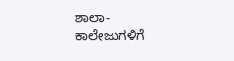ಶಾಲಾ-ಕಾಲೇಜುಗಳಿಗೆ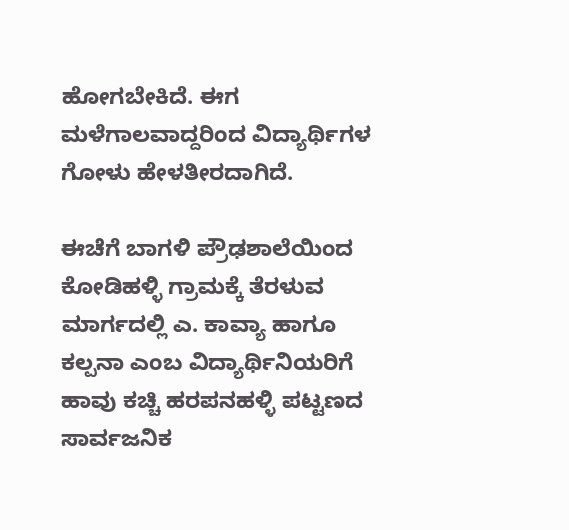ಹೋಗಬೇಕಿದೆ. ಈಗ ಮಳೆಗಾಲವಾದ್ದರಿಂದ ವಿದ್ಯಾರ್ಥಿಗಳ ಗೋಳು ಹೇಳತೀರದಾಗಿದೆ.

ಈಚೆಗೆ ಬಾಗಳಿ ಪ್ರೌಢಶಾಲೆಯಿಂದ ಕೋಡಿಹಳ್ಳಿ ಗ್ರಾಮಕ್ಕೆ ತೆರಳುವ ಮಾರ್ಗದಲ್ಲಿ ಎ. ಕಾವ್ಯಾ ಹಾಗೂ ಕಲ್ಪನಾ ಎಂಬ ವಿದ್ಯಾರ್ಥಿನಿಯರಿಗೆ ಹಾವು ಕಚ್ಚಿ ಹರಪನಹಳ್ಳಿ ಪಟ್ಟಣದ ಸಾರ್ವಜನಿಕ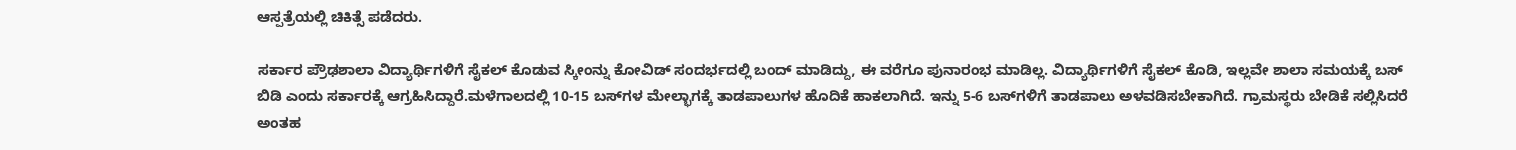ಆಸ್ಪತ್ರೆಯಲ್ಲಿ ಚಿಕಿತ್ಸೆ ಪಡೆದರು.

ಸರ್ಕಾರ ಪ್ರೌಢಶಾಲಾ ವಿದ್ಯಾರ್ಥಿಗಳಿಗೆ ಸೈಕಲ್‌ ಕೊಡುವ ಸ್ಕೀಂನ್ನು ಕೋವಿಡ್‌ ಸಂದರ್ಭದಲ್ಲಿ ಬಂದ್‌ ಮಾಡಿದ್ದು, ಈ ವರೆಗೂ ಪುನಾರಂಭ ಮಾಡಿಲ್ಲ. ವಿದ್ಯಾರ್ಥಿಗಳಿಗೆ ಸೈಕಲ್‌ ಕೊಡಿ, ಇಲ್ಲವೇ ಶಾಲಾ ಸಮಯಕ್ಕೆ ಬಸ್‌ ಬಿಡಿ ಎಂದು ಸರ್ಕಾರಕ್ಕೆ ಆಗ್ರಹಿಸಿದ್ದಾರೆ.ಮಳೆಗಾಲದಲ್ಲಿ 10-15 ಬಸ್‌ಗಳ ಮೇಲ್ಭಾಗಕ್ಕೆ ತಾಡಪಾಲುಗಳ ಹೊದಿಕೆ ಹಾಕಲಾಗಿದೆ. ಇನ್ನು 5-6 ಬಸ್‌ಗಳಿಗೆ ತಾಡಪಾಲು ಅಳವಡಿಸಬೇಕಾಗಿದೆ. ಗ್ರಾಮಸ್ಥರು ಬೇಡಿಕೆ ಸಲ್ಲಿಸಿದರೆ ಅಂತಹ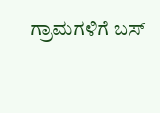ಗ್ರಾಮಗಳಿಗೆ ಬಸ್‌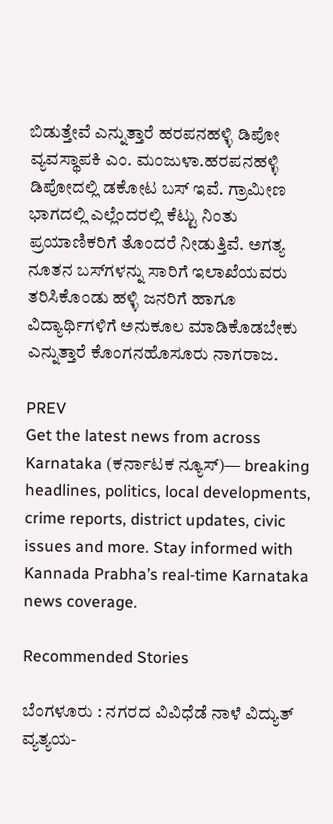ಬಿಡುತ್ತೇವೆ ಎನ್ನುತ್ತಾರೆ ಹರಪನಹಳ್ಳಿ ಡಿಪೋ ವ್ಯವಸ್ಥಾಪಕಿ ಎಂ. ಮಂಜುಳಾ.ಹರಪನಹಳ್ಳಿ ಡಿಪೋದಲ್ಲಿ ಡಕೋಟ ಬಸ್‌ ಇವೆ. ಗ್ರಾಮೀಣ ಭಾಗದಲ್ಲಿ ಎಲ್ಲೆಂದರಲ್ಲಿ ಕೆಟ್ಟು ನಿಂತು ಪ್ರಯಾಣಿಕರಿಗೆ ತೊಂದರೆ ನೀಡುತ್ತಿವೆ. ಅಗತ್ಯ ನೂತನ ಬಸ್‌ಗಳನ್ನು ಸಾರಿಗೆ ಇಲಾಖೆಯವರು ತರಿಸಿಕೊಂಡು ಹಳ್ಳಿ ಜನರಿಗೆ ಹಾಗೂ ವಿದ್ಯಾರ್ಥಿಗಳಿಗೆ ಅನುಕೂಲ ಮಾಡಿಕೊಡಬೇಕು ಎನ್ನುತ್ತಾರೆ ಕೊಂಗನಹೊಸೂರು ನಾಗರಾಜ.

PREV
Get the latest news from across Karnataka (ಕರ್ನಾಟಕ ನ್ಯೂಸ್)— breaking headlines, politics, local developments, crime reports, district updates, civic issues and more. Stay informed with Kannada Prabha’s real‑time Karnataka news coverage.

Recommended Stories

ಬೆಂಗಳೂರು : ನಗರದ ವಿವಿಧೆಡೆ ನಾಳೆ ವಿದ್ಯುತ್ ವ್ಯತ್ಯಯ-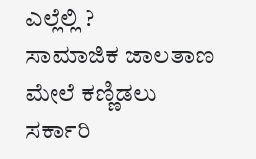ಎಲ್ಲೆಲ್ಲಿ ?
ಸಾಮಾಜಿಕ ಜಾಲತಾಣ ಮೇಲೆ ಕಣ್ಣಿಡಲು ಸರ್ಕಾರಿ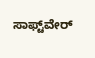ಸಾಫ್ಟ್‌ವೇರ್‌